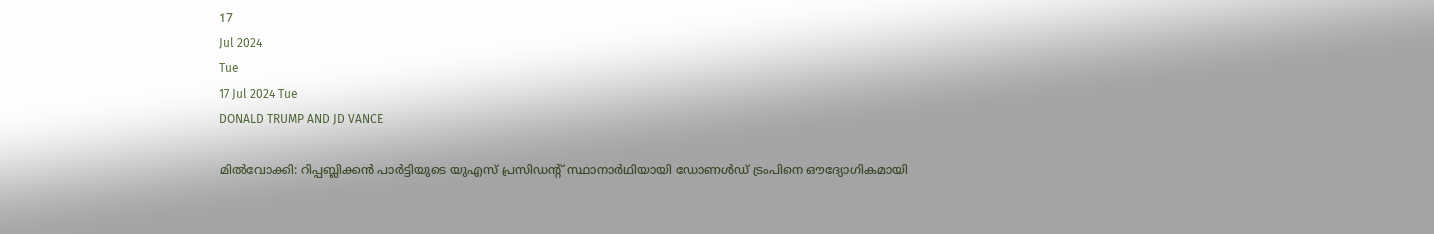17
Jul 2024
Tue
17 Jul 2024 Tue
DONALD TRUMP AND JD VANCE

മില്‍വോക്കി: റിപ്പബ്ലിക്കന്‍ പാര്‍ട്ടിയുടെ യുഎസ് പ്രസിഡന്റ് സ്ഥാനാര്‍ഥിയായി ഡോണള്‍ഡ് ട്രംപിനെ ഔദ്യോഗികമായി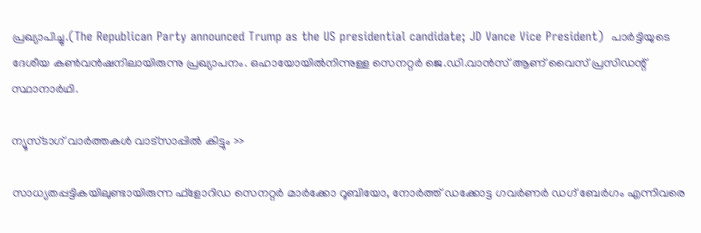പ്രഖ്യാപിച്ചു.(The Republican Party announced Trump as the US presidential candidate; JD Vance Vice President)  പാര്‍ട്ടിയുടെ ദേശീയ കണ്‍വന്‍ഷനിലായിരുന്നു പ്രഖ്യാപനം. ഒഹായോയില്‍നിന്നുള്ള സെനറ്റര്‍ ജെ.ഡി.വാന്‍സ് ആണ് വൈസ് പ്രസിഡന്റ് സ്ഥാനാര്‍ഥി.

ന്യൂസ്ടാഗ് വാര്‍ത്തകള്‍ വാട്‌സാപ്പില്‍ കിട്ടും >>

സാധ്യതപ്പട്ടികയിലുണ്ടായിരുന്ന ഫ്‌ളോറിഡ സെനറ്റര്‍ മാര്‍ക്കോ റൂബിയോ, നോര്‍ത്ത് ഡക്കോട്ട ഗവര്‍ണര്‍ ഡഗ് ബേര്‍ഗം എന്നിവരെ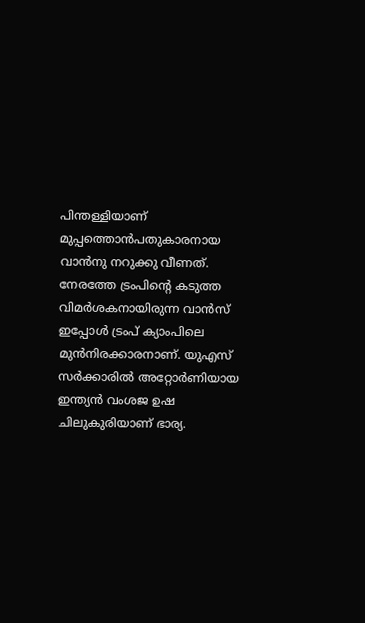പിന്തള്ളിയാണ് മുപ്പത്തൊന്‍പതുകാരനായ വാന്‍നു നറുക്കു വീണത്. നേരത്തേ ട്രംപിന്റെ കടുത്ത വിമര്‍ശകനായിരുന്ന വാന്‍സ് ഇപ്പോള്‍ ട്രംപ് ക്യാംപിലെ മുന്‍നിരക്കാരനാണ്. യുഎസ് സര്‍ക്കാരില്‍ അറ്റോര്‍ണിയായ ഇന്ത്യന്‍ വംശജ ഉഷ ചിലുകുരിയാണ് ഭാര്യ.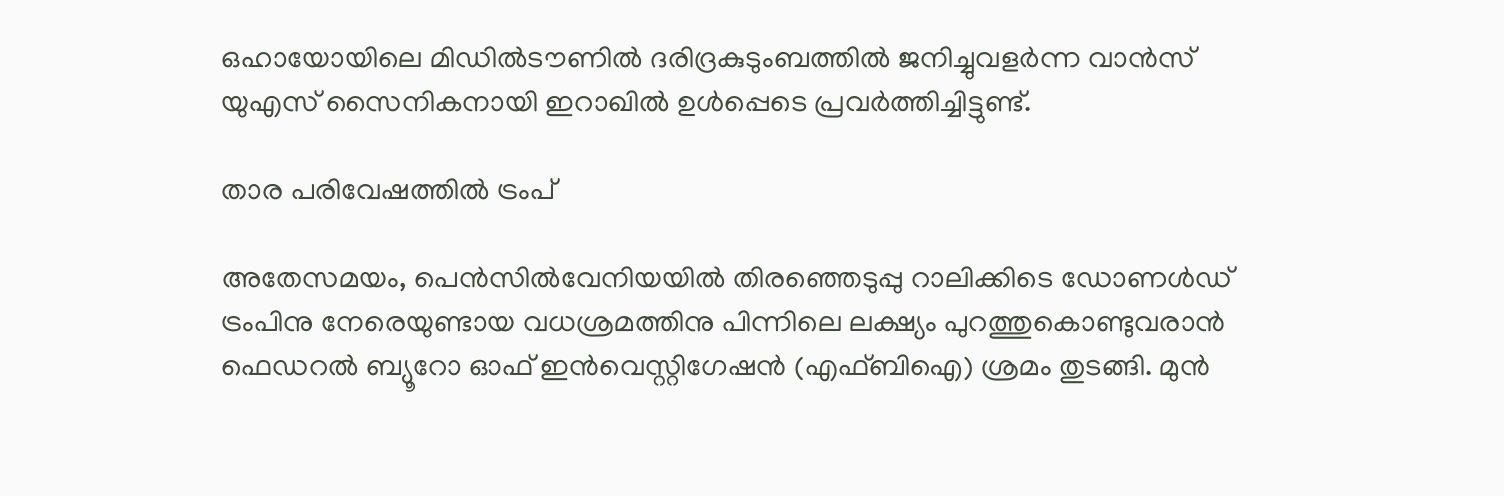ഒഹായോയിലെ മിഡില്‍ടൗണില്‍ ദരിദ്രകുടുംബത്തില്‍ ജനിച്ചുവളര്‍ന്ന വാന്‍സ് യുഎസ് സൈനികനായി ഇറാഖില്‍ ഉള്‍പ്പെടെ പ്രവര്‍ത്തിച്ചിട്ടുണ്ട്.

താര പരിവേഷത്തില്‍ ട്രംപ്

അതേസമയം, പെന്‍സില്‍വേനിയയില്‍ തിരഞ്ഞെടുപ്പു റാലിക്കിടെ ഡോണള്‍ഡ് ട്രംപിനു നേരെയുണ്ടായ വധശ്രമത്തിനു പിന്നിലെ ലക്ഷ്യം പുറത്തുകൊണ്ടുവരാന്‍ ഫെഡറല്‍ ബ്യൂറോ ഓഫ് ഇന്‍വെസ്റ്റിഗേഷന്‍ (എഫ്ബിഐ) ശ്രമം തുടങ്ങി. മുന്‍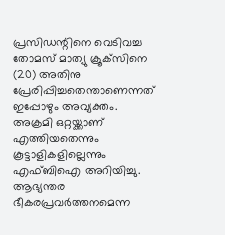പ്രസിഡന്റിനെ വെടിവച്ച തോമസ് മാത്യു ക്രൂക്‌സിനെ (20) അതിനു പ്രേരിപ്പിച്ചതെന്താണെന്നത് ഇപ്പോഴും അവ്യക്തം. അക്രമി ഒറ്റയ്ക്കാണ് എത്തിയതെന്നും കൂട്ടാളികളില്ലെന്നും എഫ്ബിഐ അറിയിച്ചു. ആഭ്യന്തര ഭീകരപ്രവര്‍ത്തനമെന്ന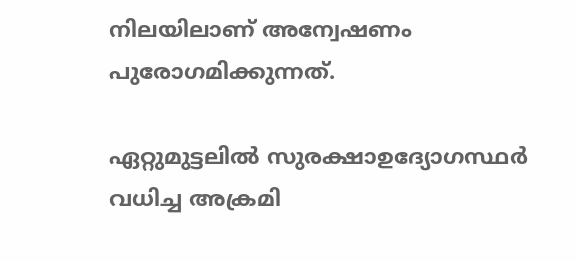നിലയിലാണ് അന്വേഷണം പുരോഗമിക്കുന്നത്.

ഏറ്റുമുട്ടലില്‍ സുരക്ഷാഉദ്യോഗസ്ഥര്‍ വധിച്ച അക്രമി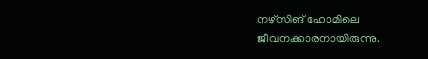നഴ്‌സിങ് ഹോമിലെ ജീവനക്കാരനായിരുന്നു.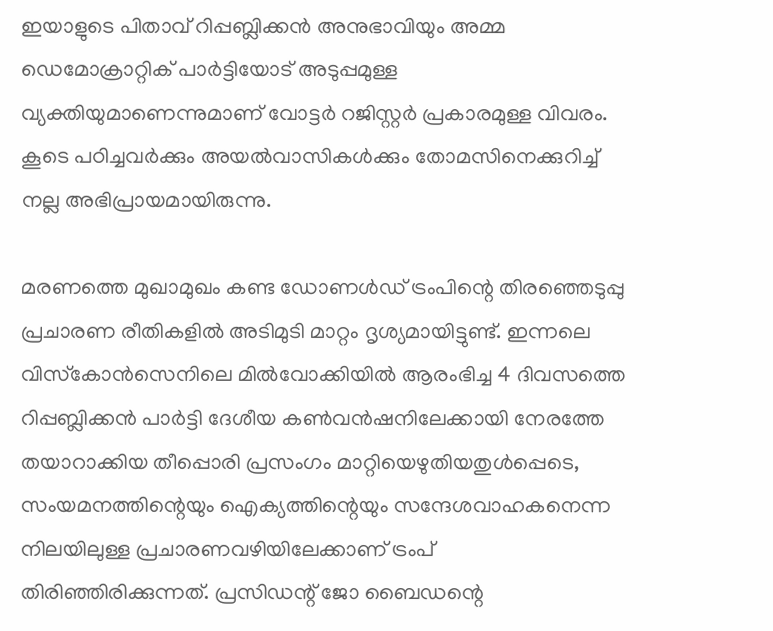ഇയാളുടെ പിതാവ് റിപ്പബ്ലിക്കന്‍ അനുഭാവിയും അമ്മ ഡെമോക്രാറ്റിക് പാര്‍ട്ടിയോട് അടുപ്പമുള്ള വ്യക്തിയുമാണെന്നുമാണ് വോട്ടര്‍ റജിസ്റ്റര്‍ പ്രകാരമുള്ള വിവരം. കൂടെ പഠിച്ചവര്‍ക്കും അയല്‍വാസികള്‍ക്കും തോമസിനെക്കുറിച്ച് നല്ല അഭിപ്രായമായിരുന്നു.

മരണത്തെ മുഖാമുഖം കണ്ട ഡോണള്‍ഡ് ട്രംപിന്റെ തിരഞ്ഞെടുപ്പു പ്രചാരണ രീതികളില്‍ അടിമുടി മാറ്റം ദൃശ്യമായിട്ടുണ്ട്. ഇന്നലെ വിസ്‌കോന്‍സെനിലെ മില്‍വോക്കിയില്‍ ആരംഭിച്ച 4 ദിവസത്തെ റിപ്പബ്ലിക്കന്‍ പാര്‍ട്ടി ദേശീയ കണ്‍വന്‍ഷനിലേക്കായി നേരത്തേ തയാറാക്കിയ തീപ്പൊരി പ്രസംഗം മാറ്റിയെഴുതിയതുള്‍പ്പെടെ, സംയമനത്തിന്റെയും ഐക്യത്തിന്റെയും സന്ദേശവാഹകനെന്ന നിലയിലുള്ള പ്രചാരണവഴിയിലേക്കാണ് ട്രംപ് തിരിഞ്ഞിരിക്കുന്നത്. പ്രസിഡന്റ് ജോ ബൈഡന്റെ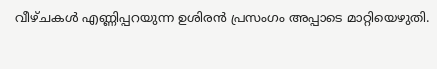വീഴ്ചകള്‍ എണ്ണിപ്പറയുന്ന ഉശിരന്‍ പ്രസംഗം അപ്പാടെ മാറ്റിയെഴുതി.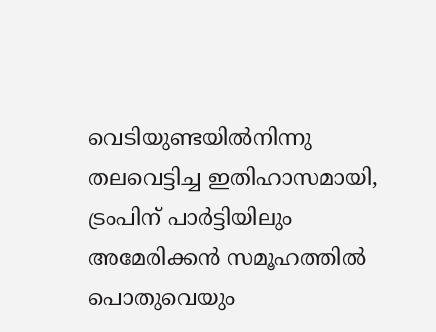വെടിയുണ്ടയില്‍നിന്നു തലവെട്ടിച്ച ഇതിഹാസമായി, ട്രംപിന് പാര്‍ട്ടിയിലും അമേരിക്കന്‍ സമൂഹത്തില്‍ പൊതുവെയും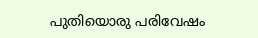പുതിയൊരു പരിവേഷം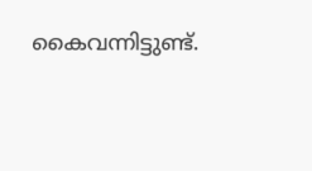കൈവന്നിട്ടുണ്ട്.